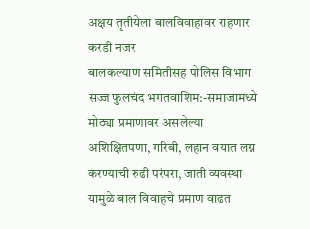अक्षय तृतीयेला बालविवाहावर राहणार करडी नजर
बालकल्याण समितीसह पोलिस विभाग सज्ज फुलचंद भगतवाशिम:-समाजामध्ये मोठ्या प्रमाणावर असलेल्या अशिक्षितपणा, गरिबी, लहान वयात लग्न करण्याची रुढी परंपरा, जाती व्यवस्था यामुळे बाल विवाहचे प्रमाण वाढत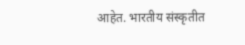आहेत. भारतीय संस्कृतीत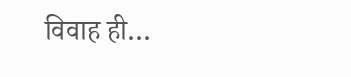विवाह ही…